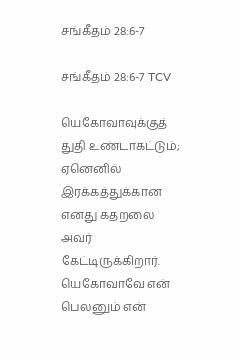சங்கீதம் 28:6-7

சங்கீதம் 28:6-7 TCV

யெகோவாவுக்குத் துதி உண்டாகட்டும்; ஏனெனில் இரக்கத்துக்கான எனது கதறலை அவர் கேட்டிருக்கிறார். யெகோவாவே என் பெலனும் என்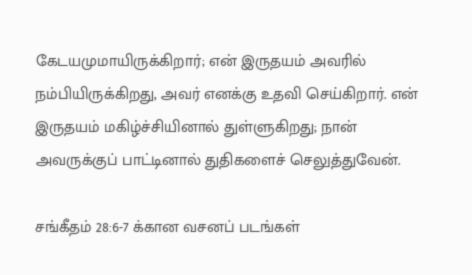கேடயமுமாயிருக்கிறார்; என் இருதயம் அவரில் நம்பியிருக்கிறது, அவர் எனக்கு உதவி செய்கிறார். என் இருதயம் மகிழ்ச்சியினால் துள்ளுகிறது; நான் அவருக்குப் பாட்டினால் துதிகளைச் செலுத்துவேன்.

சங்கீதம் 28:6-7 க்கான வசனப் படங்கள்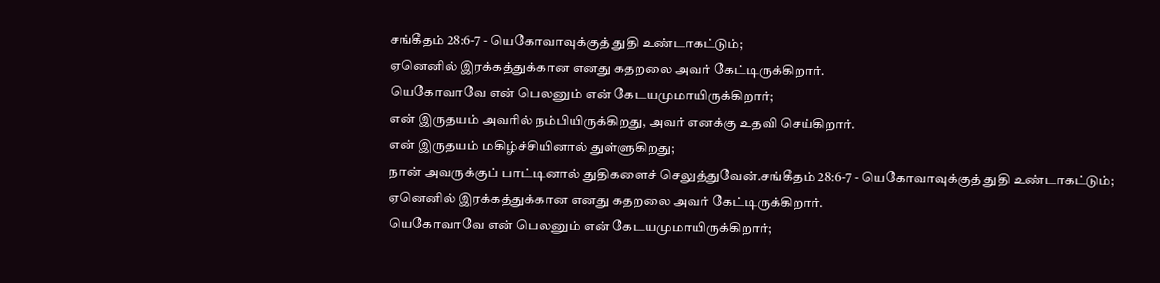சங்கீதம் 28:6-7 - யெகோவாவுக்குத் துதி உண்டாகட்டும்;
ஏனெனில் இரக்கத்துக்கான எனது கதறலை அவர் கேட்டிருக்கிறார்.
யெகோவாவே என் பெலனும் என் கேடயமுமாயிருக்கிறார்;
என் இருதயம் அவரில் நம்பியிருக்கிறது, அவர் எனக்கு உதவி செய்கிறார்.
என் இருதயம் மகிழ்ச்சியினால் துள்ளுகிறது;
நான் அவருக்குப் பாட்டினால் துதிகளைச் செலுத்துவேன்.சங்கீதம் 28:6-7 - யெகோவாவுக்குத் துதி உண்டாகட்டும்;
ஏனெனில் இரக்கத்துக்கான எனது கதறலை அவர் கேட்டிருக்கிறார்.
யெகோவாவே என் பெலனும் என் கேடயமுமாயிருக்கிறார்;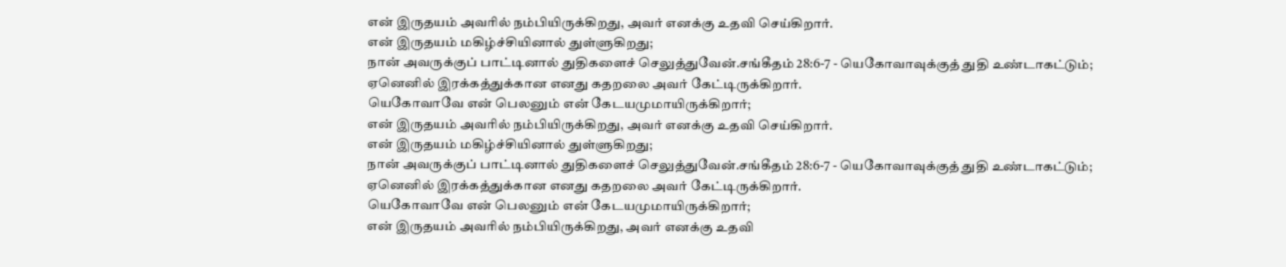என் இருதயம் அவரில் நம்பியிருக்கிறது, அவர் எனக்கு உதவி செய்கிறார்.
என் இருதயம் மகிழ்ச்சியினால் துள்ளுகிறது;
நான் அவருக்குப் பாட்டினால் துதிகளைச் செலுத்துவேன்.சங்கீதம் 28:6-7 - யெகோவாவுக்குத் துதி உண்டாகட்டும்;
ஏனெனில் இரக்கத்துக்கான எனது கதறலை அவர் கேட்டிருக்கிறார்.
யெகோவாவே என் பெலனும் என் கேடயமுமாயிருக்கிறார்;
என் இருதயம் அவரில் நம்பியிருக்கிறது, அவர் எனக்கு உதவி செய்கிறார்.
என் இருதயம் மகிழ்ச்சியினால் துள்ளுகிறது;
நான் அவருக்குப் பாட்டினால் துதிகளைச் செலுத்துவேன்.சங்கீதம் 28:6-7 - யெகோவாவுக்குத் துதி உண்டாகட்டும்;
ஏனெனில் இரக்கத்துக்கான எனது கதறலை அவர் கேட்டிருக்கிறார்.
யெகோவாவே என் பெலனும் என் கேடயமுமாயிருக்கிறார்;
என் இருதயம் அவரில் நம்பியிருக்கிறது, அவர் எனக்கு உதவி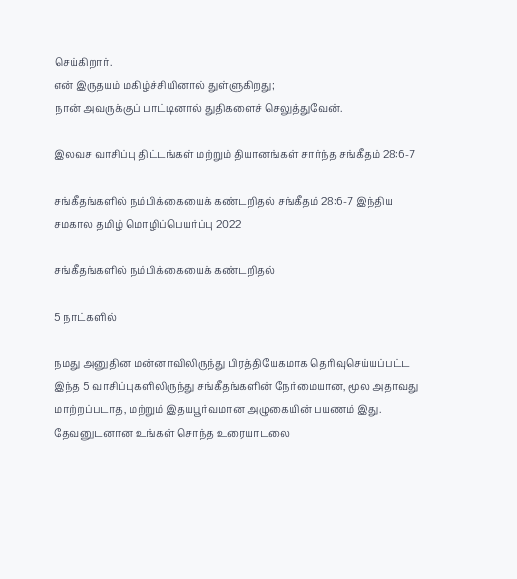செய்கிறார்.
என் இருதயம் மகிழ்ச்சியினால் துள்ளுகிறது;
நான் அவருக்குப் பாட்டினால் துதிகளைச் செலுத்துவேன்.

இலவச வாசிப்பு திட்டங்கள் மற்றும் தியானங்கள் சார்ந்த சங்கீதம் 28:6-7

சங்கீதங்களில் நம்பிக்கையைக் கண்டறிதல் சங்கீதம் 28:6-7 இந்திய சமகால தமிழ் மொழிப்பெயர்ப்பு 2022

சங்கீதங்களில் நம்பிக்கையைக் கண்டறிதல்

5 நாட்களில்

நமது அனுதின மன்னாவிலிருந்து பிரத்தியேகமாக தெரிவுசெய்யப்பட்ட இந்த 5 வாசிப்புகளிலிருந்து சங்கீதங்களின் நேர்மையான, மூல அதாவது மாற்றப்படாத, மற்றும் இதயபூர்வமான அழுகையின் பயணம் இது. தேவனுடனான உங்கள் சொந்த உரையாடலை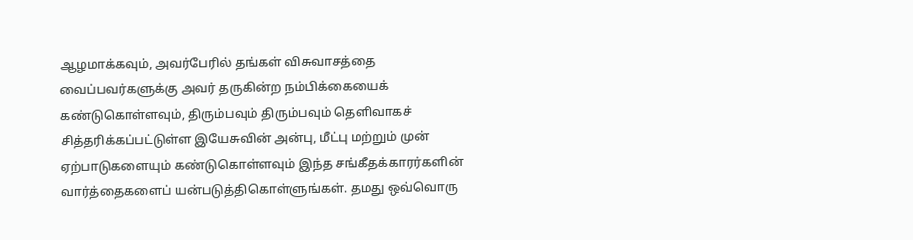ஆழமாக்கவும், அவர்பேரில் தங்கள் விசுவாசத்தை வைப்பவர்களுக்கு அவர் தருகின்ற நம்பிக்கையைக் கண்டுகொள்ளவும், திரும்பவும் திரும்பவும் தெளிவாகச் சித்தரிக்கப்பட்டுள்ள இயேசுவின் அன்பு, மீட்பு மற்றும் முன் ஏற்பாடுகளையும் கண்டுகொள்ளவும் இந்த சங்கீதக்காரர்களின் வார்த்தைகளைப் யன்படுத்திகொள்ளுங்கள். தமது ஒவ்வொரு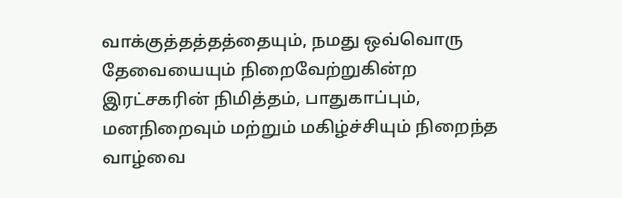வாக்குத்தத்தத்தையும், நமது ஒவ்வொரு தேவையையும் நிறைவேற்றுகின்ற இரட்சகரின் நிமித்தம், பாதுகாப்பும், மனநிறைவும் மற்றும் மகிழ்ச்சியும் நிறைந்த வாழ்வை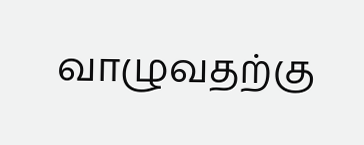வாழுவதற்கு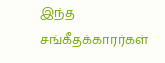இந்த சங்கீதக்காரர்கள்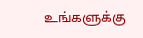உங்களுக்கு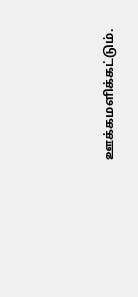ஊக்கமளிக்கட்டும்.